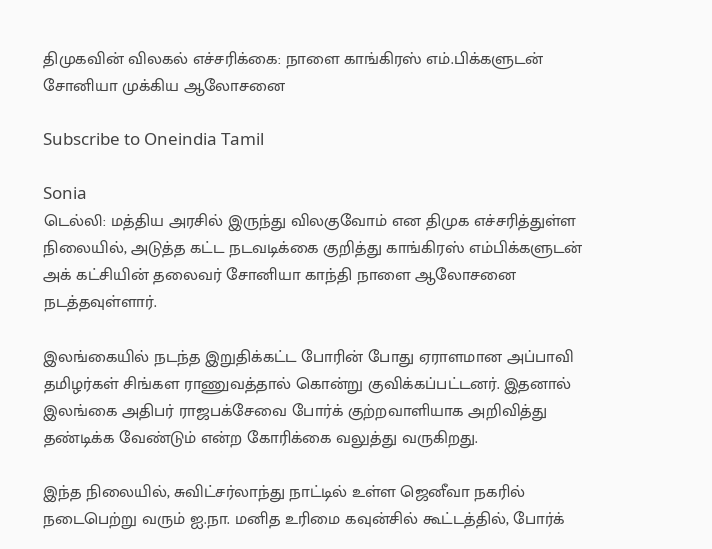திமுகவின் விலகல் எச்சரிக்கை: நாளை காங்கிரஸ் எம்.பிக்களுடன் சோனியா முக்கிய ஆலோசனை

Subscribe to Oneindia Tamil

Sonia
டெல்லி: மத்திய அரசில் இருந்து விலகுவோம் என திமுக எச்சரித்துள்ள நிலையில், அடுத்த கட்ட நடவடிக்கை குறித்து காங்கிரஸ் எம்பிக்களுடன் அக் கட்சியின் தலைவர் சோனியா காந்தி நாளை ஆலோசனை நடத்தவுள்ளார்.

இலங்கையில் நடந்த இறுதிக்கட்ட போரின் போது ஏராளமான அப்பாவி தமிழர்கள் சிங்கள ராணுவத்தால் கொன்று குவிக்கப்பட்டனர். இதனால் இலங்கை அதிபர் ராஜபக்சேவை போர்க் குற்றவாளியாக அறிவித்து தண்டிக்க வேண்டும் என்ற கோரிக்கை வலுத்து வருகிறது.

இந்த நிலையில், சுவிட்சர்லாந்து நாட்டில் உள்ள ஜெனீவா நகரில் நடைபெற்று வரும் ஐ.நா. மனித உரிமை கவுன்சில் கூட்டத்தில், போர்க்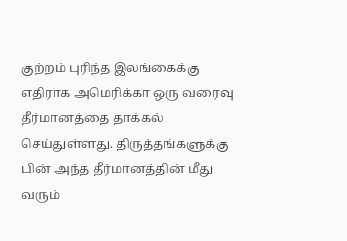குற்றம் புரிந்த இலங்கைக்கு எதிராக அமெரிக்கா ஒரு வரைவு தீர்மானத்தை தாக்கல் செய்துள்ளது. திருத்தங்களுக்கு பின் அந்த தீர்மானத்தின் மீது வரும்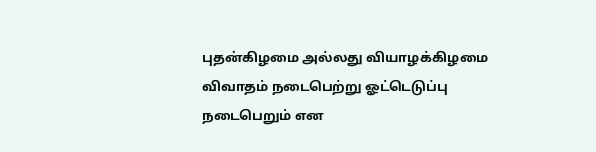புதன்கிழமை அல்லது வியாழக்கிழமை விவாதம் நடைபெற்று ஓட்டெடுப்பு நடைபெறும் என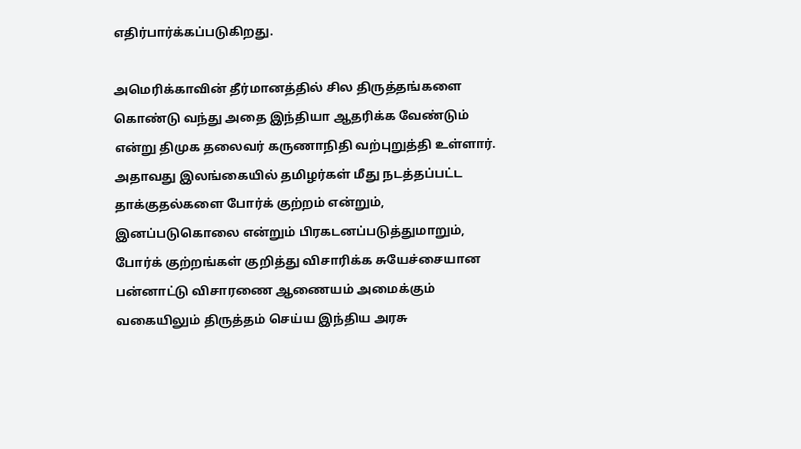எதிர்பார்க்கப்படுகிறது.

அமெரிக்காவின் தீர்மானத்தில் சில திருத்தங்களை கொண்டு வந்து அதை இந்தியா ஆதரிக்க வேண்டும் என்று திமுக தலைவர் கருணாநிதி வற்புறுத்தி உள்ளார். அதாவது இலங்கையில் தமிழர்கள் மீது நடத்தப்பட்ட தாக்குதல்களை போர்க் குற்றம் என்றும், இனப்படுகொலை என்றும் பிரகடனப்படுத்துமாறும், போர்க் குற்றங்கள் குறித்து விசாரிக்க சுயேச்சையான பன்னாட்டு விசாரணை ஆணையம் அமைக்கும் வகையிலும் திருத்தம் செய்ய இந்திய அரசு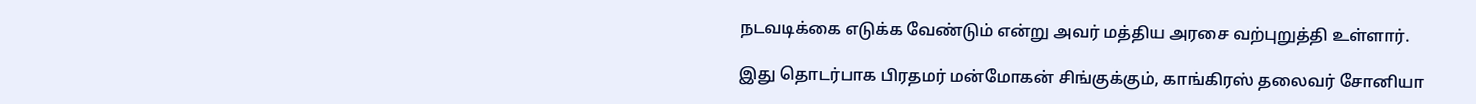நடவடிக்கை எடுக்க வேண்டும் என்று அவர் மத்திய அரசை வற்புறுத்தி உள்ளார்.

இது தொடர்பாக பிரதமர் மன்மோகன் சிங்குக்கும், காங்கிரஸ் தலைவர் சோனியா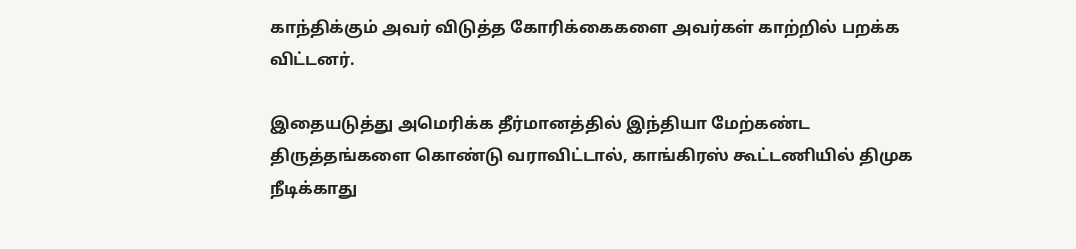காந்திக்கும் அவர் விடுத்த கோரிக்கைகளை அவர்கள் காற்றில் பறக்க விட்டனர்.

இதையடுத்து அமெரிக்க தீர்மானத்தில் இந்தியா மேற்கண்ட திருத்தங்களை கொண்டு வராவிட்டால், காங்கிரஸ் கூட்டணியில் திமுக நீடிக்காது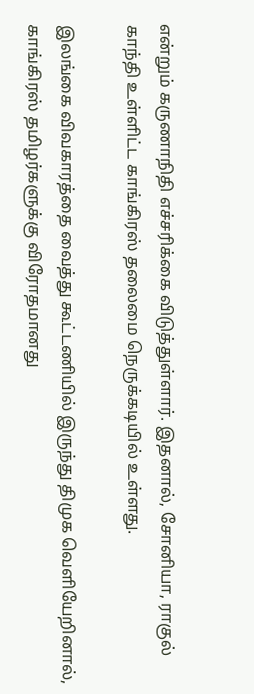என்றும் கருணாநிதி எச்சரிக்கை விடுத்துள்ளார். இதனால், சோனியா, ராகுல் காந்தி உள்ளிட்ட காங்கிரஸ் தலைமை நெருக்கடியில் உள்ளது.

இலங்கை விவகாரத்தை வைத்து கூட்டணியில் இருந்து திமுக வெளியேறினால், காங்கிரஸ் தமிழர்களுக்கு விரோதமானது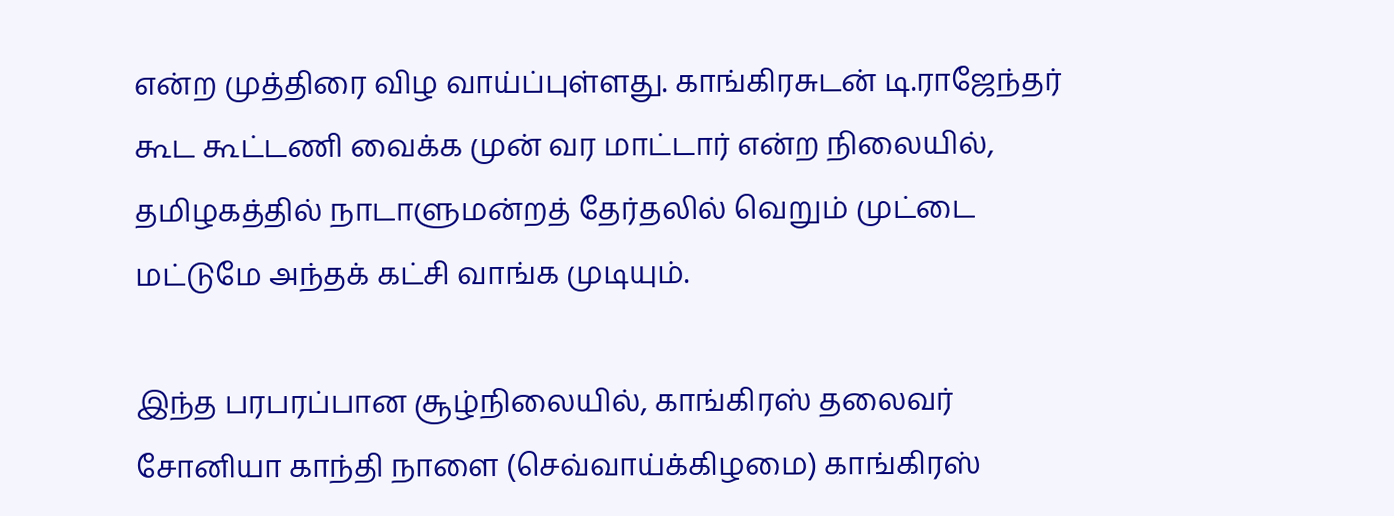என்ற முத்திரை விழ வாய்ப்புள்ளது. காங்கிரசுடன் டி.ராஜேந்தர் கூட கூட்டணி வைக்க முன் வர மாட்டார் என்ற நிலையில், தமிழகத்தில் நாடாளுமன்றத் தேர்தலில் வெறும் முட்டை மட்டுமே அந்தக் கட்சி வாங்க முடியும்.

இந்த பரபரப்பான சூழ்நிலையில், காங்கிரஸ் தலைவர் சோனியா காந்தி நாளை (செவ்வாய்க்கிழமை) காங்கிரஸ்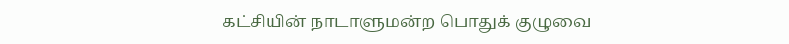கட்சியின் நாடாளுமன்ற பொதுக் குழுவை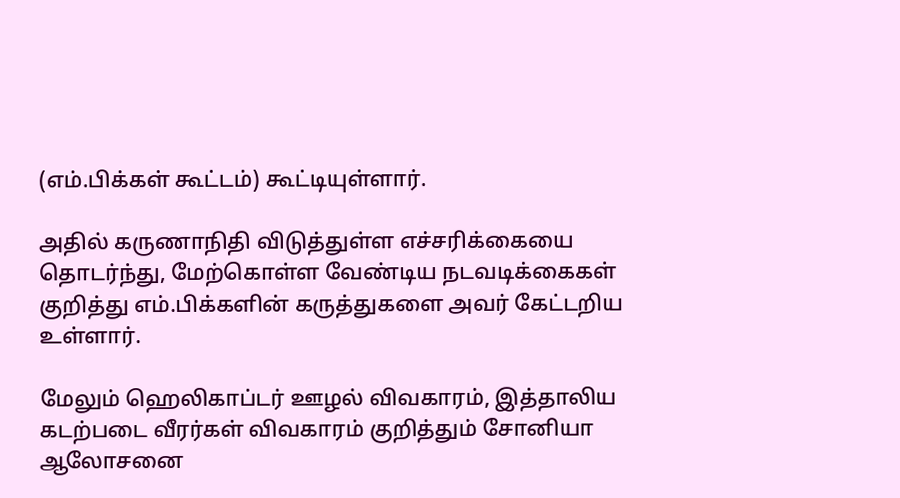(எம்.பிக்கள் கூட்டம்) கூட்டியுள்ளார்.

அதில் கருணாநிதி விடுத்துள்ள எச்சரிக்கையை தொடர்ந்து, மேற்கொள்ள வேண்டிய நடவடிக்கைகள் குறித்து எம்.பிக்களின் கருத்துகளை அவர் கேட்டறிய உள்ளார்.

மேலும் ஹெலிகாப்டர் ஊழல் விவகாரம், இத்தாலிய கடற்படை வீரர்கள் விவகாரம் குறித்தும் சோனியா ஆலோசனை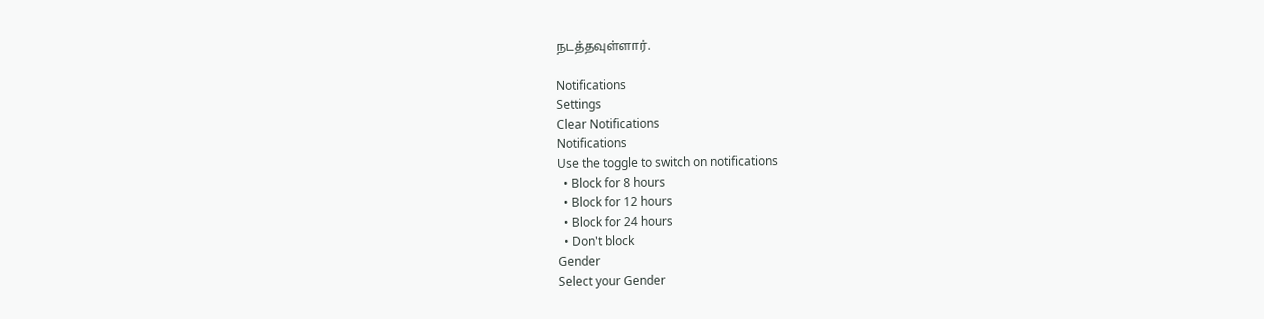நடத்தவுள்ளார்.

Notifications
Settings
Clear Notifications
Notifications
Use the toggle to switch on notifications
  • Block for 8 hours
  • Block for 12 hours
  • Block for 24 hours
  • Don't block
Gender
Select your Gender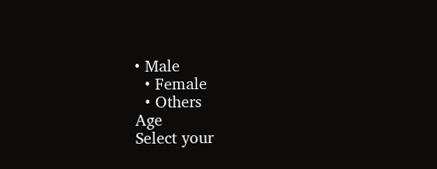• Male
  • Female
  • Others
Age
Select your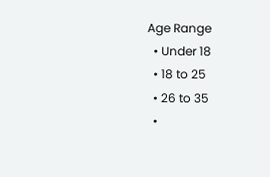Age Range
  • Under 18
  • 18 to 25
  • 26 to 35
  •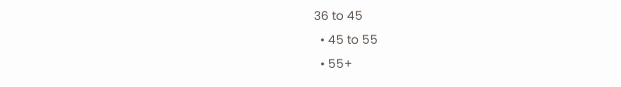36 to 45
  • 45 to 55
  • 55+